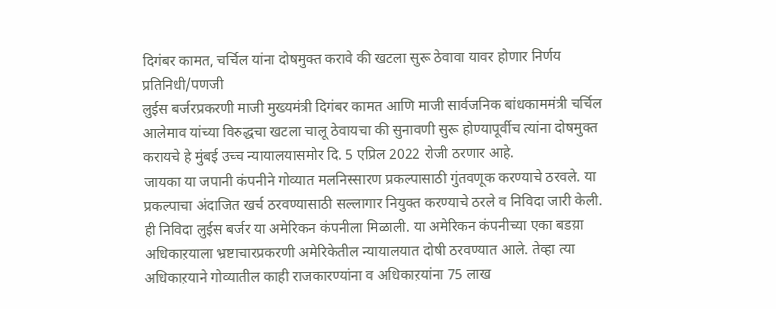दिगंबर कामत, चर्चिल यांना दोषमुक्त करावे की खटला सुरू ठेवावा यावर होणार निर्णय
प्रतिनिधी/पणजी
लुईस बर्जरप्रकरणी माजी मुख्यमंत्री दिगंबर कामत आणि माजी सार्वजनिक बांधकाममंत्री चर्चिल आलेमाव यांच्या विरुद्धचा खटला चालू ठेवायचा की सुनावणी सुरू होण्यापूर्वीच त्यांना दोषमुक्त करायचे हे मुंबई उच्च न्यायालयासमोर दि. 5 एप्रिल 2022 रोजी ठरणार आहे.
जायका या जपानी कंपनीने गोव्यात मलनिस्सारण प्रकल्पासाठी गुंतवणूक करण्याचे ठरवले. या प्रकल्पाचा अंदाजित खर्च ठरवण्यासाठी सल्लागार नियुक्त करण्याचे ठरले व निविदा जारी केली. ही निविदा लुईस बर्जर या अमेरिकन कंपनीला मिळाली. या अमेरिकन कंपनीच्या एका बडय़ा अधिकाऱयाला भ्रष्टाचारप्रकरणी अमेरिकेतील न्यायालयात दोषी ठरवण्यात आले. तेव्हा त्या अधिकाऱयाने गोव्यातील काही राजकारण्यांना व अधिकाऱयांना 75 लाख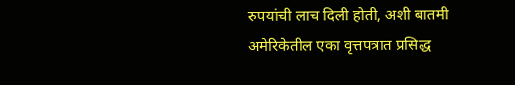रुपयांची लाच दिली होती, अशी बातमी अमेरिकेतील एका वृत्तपत्रात प्रसिद्ध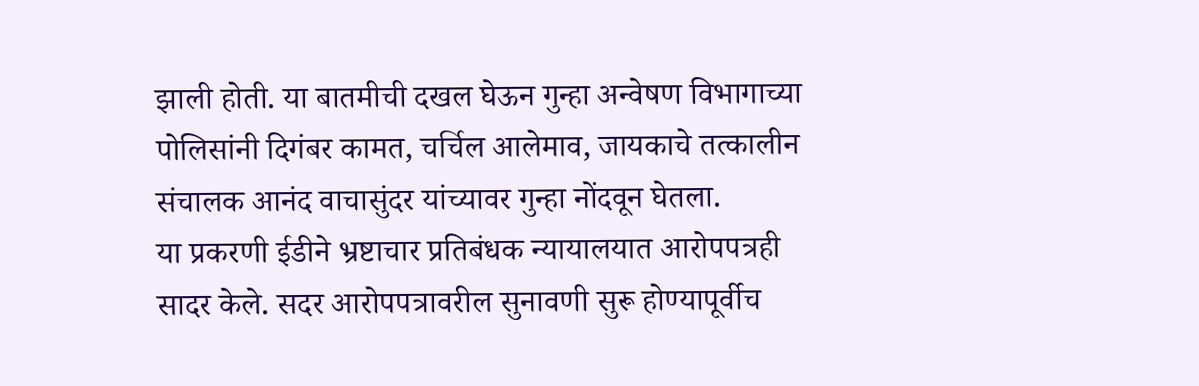झाली होती. या बातमीची दखल घेऊन गुन्हा अन्वेषण विभागाच्या पोलिसांनी दिगंबर कामत, चर्चिल आलेमाव, जायकाचे तत्कालीन संचालक आनंद वाचासुंदर यांच्यावर गुन्हा नोंदवून घेतला.
या प्रकरणी ईडीने भ्रष्टाचार प्रतिबंधक न्यायालयात आरोपपत्रही सादर केले. सदर आरोपपत्रावरील सुनावणी सुरू होण्यापूर्वीच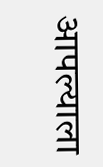आपल्याला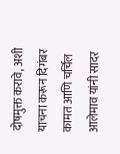दोषमुक्त करावे, अशी याचना करून दिगंबर कामत आणि चर्चिल आलेमाव यांनी सादर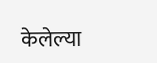केलेल्या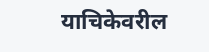याचिकेवरील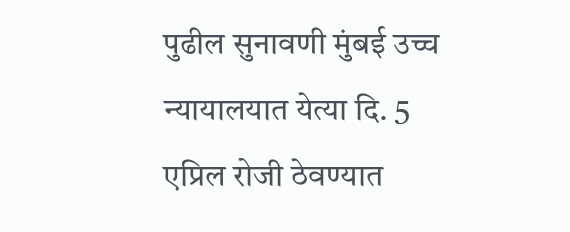पुढील सुनावणी मुंबई उच्च न्यायालयात येत्या दि. 5 एप्रिल रोजी ठेवण्यात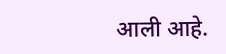आली आहे.